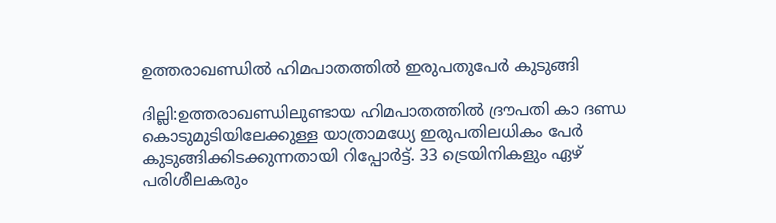ഉത്തരാഖണ്ഡില്‍ ഹിമപാതത്തില്‍ ഇരുപതുപേര്‍ കുടുങ്ങി

ദില്ലി:ഉത്തരാഖണ്ഡിലുണ്ടായ ഹിമപാതത്തില്‍ ദ്രൗപതി കാ ദണ്ഡ കൊടുമുടിയിലേക്കുള്ള യാത്രാമധ്യേ ഇരുപതിലധികം പേര്‍ കുടുങ്ങിക്കിടക്കുന്നതായി റിപ്പോര്‍ട്ട്. 33 ട്രെയിനികളും ഏഴ് പരിശീലകരും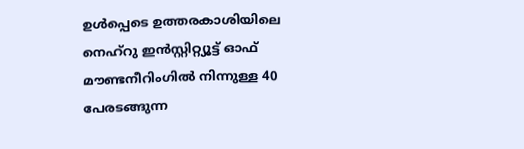ഉള്‍പ്പെടെ ഉത്തരകാശിയിലെ നെഹ്റു ഇന്‍സ്റ്റിറ്റ്യൂട്ട് ഓഫ് മൗണ്ടനീറിംഗില്‍ നിന്നുള്ള 40 പേരടങ്ങുന്ന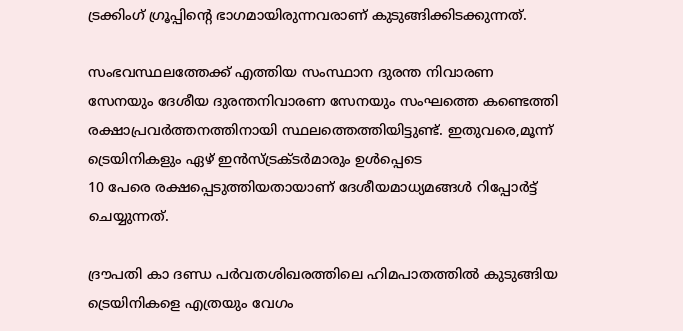ട്രക്കിംഗ് ഗ്രൂപ്പിന്റെ ഭാഗമായിരുന്നവരാണ് കുടുങ്ങിക്കിടക്കുന്നത്.

സംഭവസ്ഥലത്തേക്ക് എത്തിയ സംസ്ഥാന ദുരന്ത നിവാരണ സേനയും ദേശീയ ദുരന്തനിവാരണ സേനയും സംഘത്തെ കണ്ടെത്തി രക്ഷാപ്രവര്‍ത്തനത്തിനായി സ്ഥലത്തെത്തിയിട്ടുണ്ട്. ഇതുവരെ,മൂന്ന് ട്രെയിനികളും ഏഴ് ഇന്‍സ്ട്രക്ടര്‍മാരും ഉള്‍പ്പെടെ
10 പേരെ രക്ഷപ്പെടുത്തിയതായാണ് ദേശീയമാധ്യമങ്ങള്‍ റിപ്പോര്‍ട്ട് ചെയ്യുന്നത്.

ദ്രൗപതി കാ ദണ്ഡ പര്‍വതശിഖരത്തിലെ ഹിമപാതത്തില്‍ കുടുങ്ങിയ ട്രെയിനികളെ എത്രയും വേഗം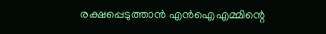രക്ഷപ്പെടുത്താന്‍ എന്‍ഐഎമ്മിന്റെ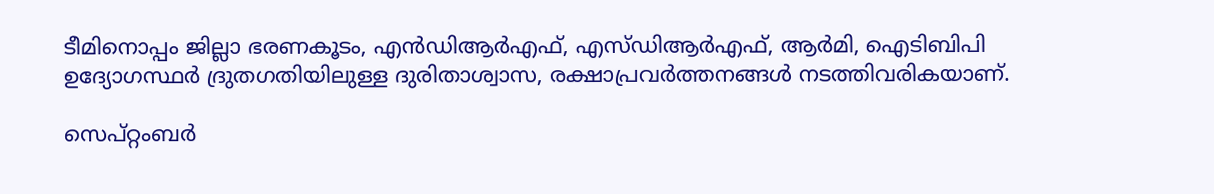ടീമിനൊപ്പം ജില്ലാ ഭരണകൂടം, എന്‍ഡിആര്‍എഫ്, എസ്ഡിആര്‍എഫ്, ആര്‍മി, ഐടിബിപി ഉദ്യോഗസ്ഥര്‍ ദ്രുതഗതിയിലുള്ള ദുരിതാശ്വാസ, രക്ഷാപ്രവര്‍ത്തനങ്ങള്‍ നടത്തിവരികയാണ്.

സെപ്റ്റംബര്‍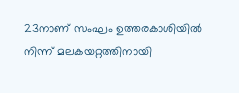23നാണ് സംഘം ഉത്തരകാശിയില്‍ നിന്ന് മലകയറ്റത്തിനായി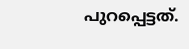പുറപ്പെട്ടത്.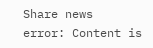Share news
error: Content is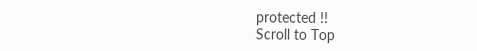protected !!
Scroll to Top